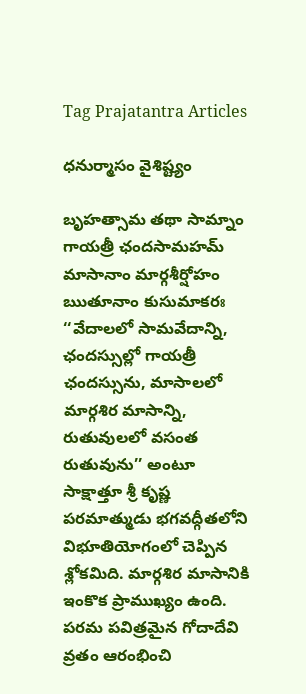Tag Prajatantra Articles

ధనుర్మాసం వైశిష్ట్యం

బృహత్సామ తథా సామ్నాం గాయత్రీ ఛందసామహమ్‌ మాసానాం మార్గశీర్షోహం ఋతూనాం కుసుమాకరః  ‘‘వేదాలలో సామవేదాన్ని, ఛందస్సుల్లో గాయత్రీ ఛందస్సును, మాసాలలో మార్గశిర మాసాన్ని, రుతువులలో వసంత రుతువును’’ అంటూ సాక్షాత్తూ శ్రీ కృష్ణ పరమాత్ముడు భగవద్గీతలోని విభూతియోగంలో చెప్పిన శ్లోకమిది. మార్గశిర మాసానికి ఇంకొక ప్రాముఖ్యం ఉంది. పరమ పవిత్రమైన గోదాదేవి వ్రతం ఆరంభించి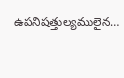ఉపనిషత్తుల్యములైన…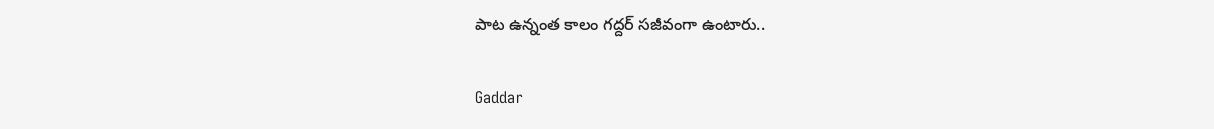పాట ఉన్నంత కాలం గద్దర్‌ సజీవంగా ఉంటారు..

Gaddar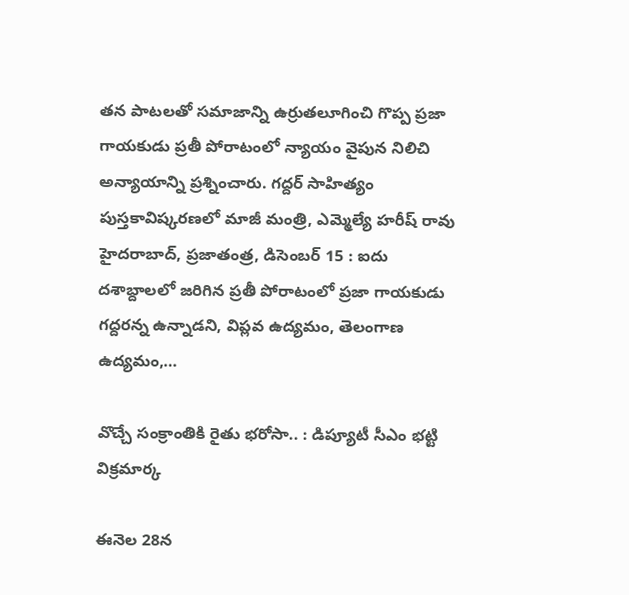త‌న పాట‌ల‌తో సమాజాన్ని ఉర్రుతలూగించి గొప్ప ప్ర‌జా గాయ‌కుడు ప్రతీ పోరాటంలో న్యాయం వైపున నిలిచి అన్యాయాన్ని ప్రశ్నించారు. గద్దర్‌ సాహిత్యం పుస్తకావిష్కరణలో మాజీ మంత్రి, ఎమ్మెల్యే హరీష్ రావు హైద‌రాబాద్‌, ప్ర‌జాతంత్ర‌, డిసెంబ‌ర్ 15 : ఐదు దశాబ్దాల‌లో జరిగిన ప్రతీ పోరాటంలో ప్ర‌జా గాయ‌కుడు గద్దరన్న ఉన్నాడ‌ని, విప్లవ ఉద్యమం, తెలంగాణ ఉద్యమం,…

వొచ్చే సంక్రాంతికి రైతు భరోసా.. : డిప్యూటీ సీఎం భ‌ట్టి విక్ర‌మార్క

ఈనెల 28న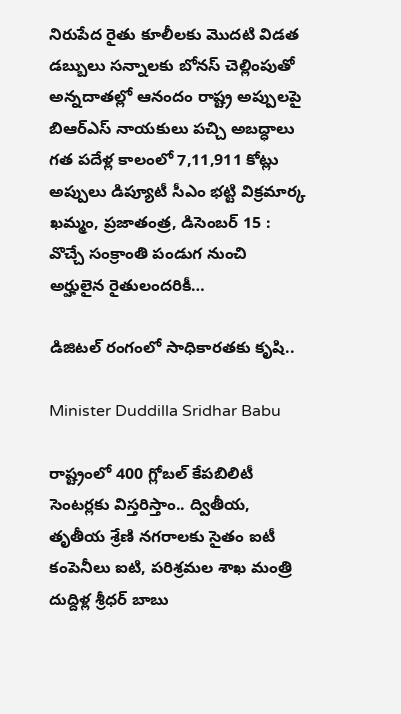నిరుపేద రైతు కూలీలకు మొదటి విడత డబ్బులు సన్నాల‌కు బోన‌స్ చెల్లింపుతో అన్న‌దాతల్లో ఆనందం రాష్ట్ర అప్పులపై బిఆర్ఎస్ నాయకులు పచ్చి అబద్ధాలు గ‌త పదేళ్ల కాలంలో 7,11,911 కోట్లు అప్పులు డిప్యూటీ సీఎం భ‌ట్టి విక్ర‌మార్క ఖమ్మం, ప్ర‌జాతంత్ర‌, డిసెంబ‌ర్ 15 : వొచ్చే సంక్రాంతి పండుగ నుంచి అర్హులైన రైతులంద‌రికీ…

డిజిటల్‌ రంగంలో సాధికారతకు కృషి..

Minister Duddilla Sridhar Babu

రాష్ట్రంలో 400 గ్లోబల్‌ కేపబిలిటీ సెంటర్లకు విస్త‌రిస్తాం.. ద్వితీయ, తృతీయ శ్రేణి నగరాలకు సైతం ఐటీ కంపెనీలు ఐటి, ప‌రిశ్ర‌మ‌ల శాఖ మంత్రి దుద్దిళ్ల శ్రీధ‌ర్ బాబు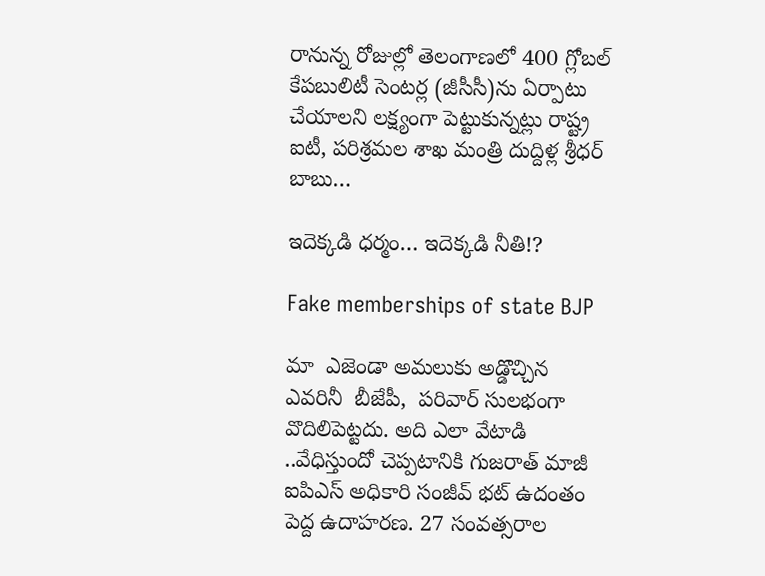రానున్న రోజుల్లో తెలంగాణ‌లో 400 గ్లోబల్‌ కేపబులిటీ సెంటర్ల (జీసీసీ)ను ఏర్పాటు చేయాలని లక్ష్యంగా పెట్టుకున్నట్లు రాష్ట్ర ఐటీ, పరిశ్రమల శాఖ మంత్రి దుద్దిళ్ల శ్రీధర్‌ బాబు…

ఇదెక్కడి ధర్మం… ఇదెక్కడి నీతి!?

Fake memberships of state BJP

మా  ఎజెండా అమలుకు అడ్డొచ్చిన ఎవరినీ  బీజేపీ,  పరివార్‌ సులభంగా వొదిలిపెట్టదు. అది ఎలా వేటాడి ..వేధిస్తుందో చెప్పటానికి గుజరాత్‌ మాజీ ఐపిఎస్‌ అధికారి సంజీవ్‌ భట్‌ ఉదంతం పెద్ద ఉదాహరణ. 27 సంవత్సరాల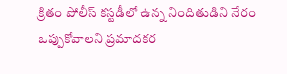క్రితం పోలీస్‌ కస్టడీలో ఉన్న నిందితుడిని నేరం ఒప్పుకోవాలని ప్రమాదకర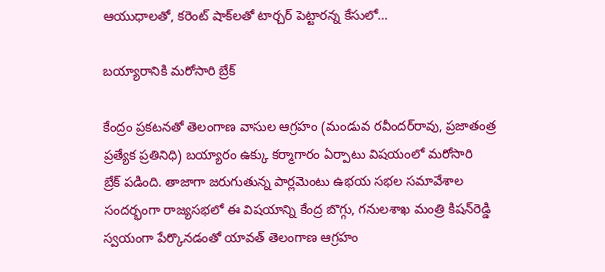ఆయుధాలతో, కరెంట్‌ షాక్‌లతో టార్చర్‌ పెట్టారన్న కేసులో…

బయ్యారానికి మరోసారి బ్రేక్‌

కేంద్రం ప్రకటనతో తెలంగాణ వాసుల ఆగ్రహం (మండువ రవీందర్‌రావు, ప్రజాతంత్ర ప్రత్యేక ప్రతినిధి) బయ్యారం ఉక్కు కర్మాగారం ఏర్పాటు విషయంలో మరోసారి బ్రేక్‌ ‌పడింది. తాజాగా జరుగుతున్న పార్లమెంటు ఉభయ సభల సమావేశాల సందర్భంగా రాజ్యసభలో ఈ విషయాన్ని కేంద్ర బొగ్గు, గనులశాఖ మంత్రి కిషన్‌రెడ్డి స్వయంగా పేర్కొనడంతో యావత్‌ ‌తెలంగాణ ఆగ్రహం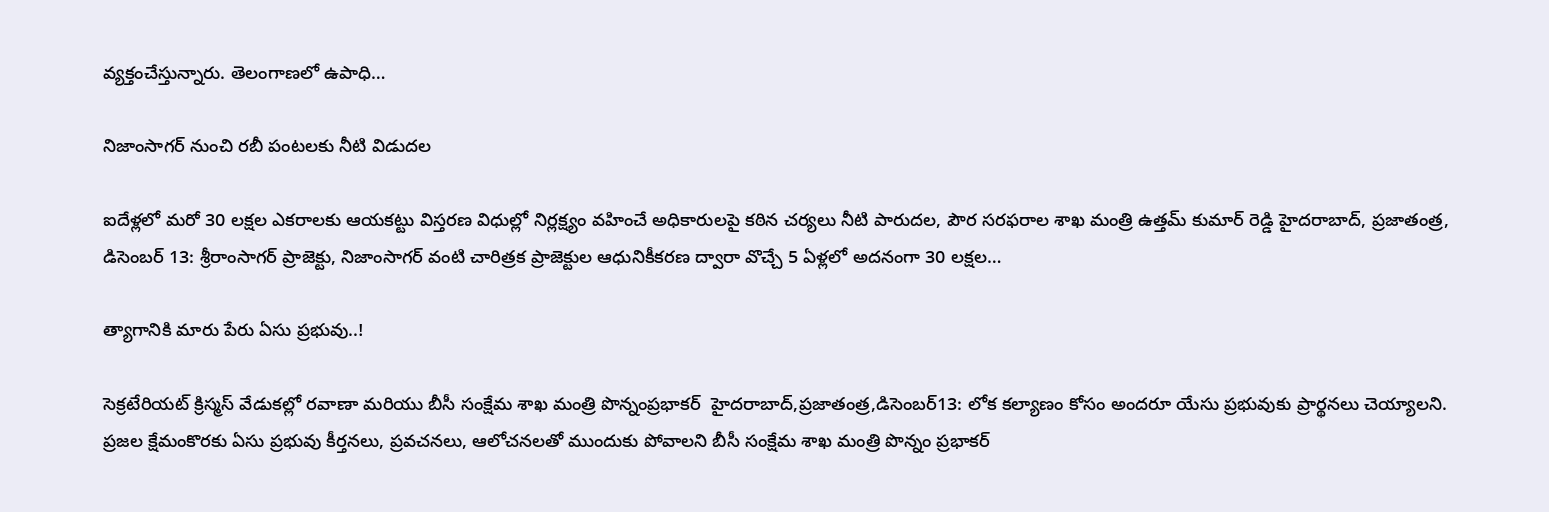వ్యక్తంచేస్తున్నారు. తెలంగాణలో ఉపాధి…

నిజాంసాగర్‌ ‌నుంచి రబీ పంటలకు నీటి విడుదల

ఐదేళ్లలో మరో 30 లక్షల ఎకరాలకు ఆయకట్టు విస్తరణ విధుల్లో నిర్లక్ష్యం వహించే అధికారులపై కఠిన చర్యలు నీటి పారుదల, పౌర సరఫరాల శాఖ మంత్రి ఉత్తమ్‌ ‌కుమార్‌ ‌రెడ్డి హైదరాబాద్‌, ప్రజాతంత్ర, డిసెంబర్‌ 13: శ్రీరాంసాగర్‌ ‌ప్రాజెక్టు, నిజాంసాగర్‌ ‌వంటి చారిత్రక ప్రాజెక్టుల ఆధునికీకరణ ద్వారా వొచ్చే 5 ఏళ్లలో అదనంగా 30 లక్షల…

త్యాగానికి మారు పేరు ఏసు ప్రభువు..!

సెక్రటేరియట్ క్రిస్మస్ వేడుకల్లో రవాణా మరియు బీసీ సంక్షేమ శాఖ మంత్రి పొన్నంప్రభాకర్  హైదరాబాద్,ప్రజాతంత్ర,డిసెంబర్13: లోక కల్యాణం కోసం అందరూ యేసు ప్రభువుకు ప్రార్థనలు చెయ్యాలని. ప్రజల క్షేమంకొరకు ఏసు ప్రభువు కీర్తనలు, ప్రవచనలు, ఆలోచనలతో ముందుకు పోవాలని బీసీ సంక్షేమ శాఖ మంత్రి పొన్నం ప్రభాకర్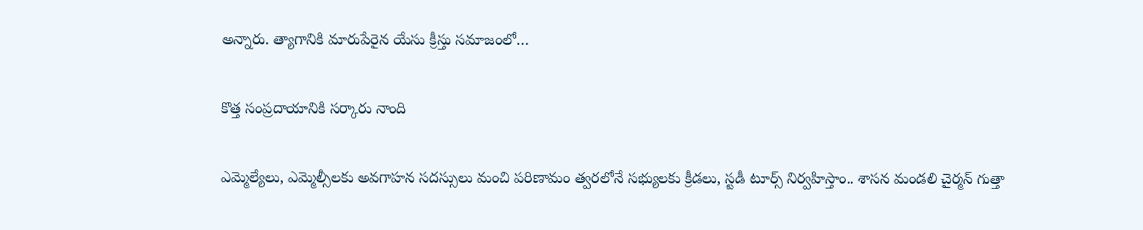అన్నారు. త్యాగానికి మారుపేరైన యేసు క్రీస్తు సమాజంలో…

కొత్త సంప్ర‌దాయానికి స‌ర్కారు నాంది

ఎమ్మెల్యేలు, ఎమ్మెల్సీల‌కు అవ‌గాహ‌న సద‌స్సులు మంచి ప‌రిణామం త్వరలోనే స‌భ్యుల‌కు క్రీడ‌లు, స్టడీ టూర్స్ నిర్వ‌హిస్తాం.. శాసన మండలి చైర్మన్ గుత్తా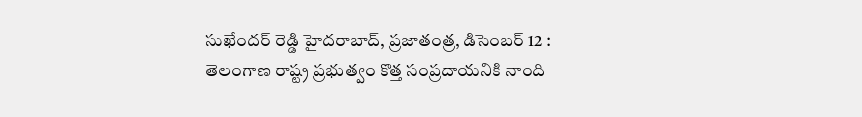సుఖేందర్ రెడ్డి హైద‌రాబాద్‌, ప్ర‌జాతంత్ర‌, డిసెంబ‌ర్ 12 :  తెలంగాణ రాష్ట్ర ప్రభుత్వం కొత్త సంప్రదాయనికి నాంది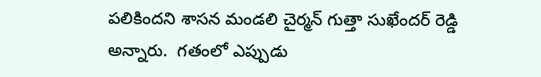ప‌లికింద‌ని శాసన మండలి చైర్మన్ గుత్తా సుఖేందర్ రెడ్డి  అన్నారు.  గతంలో ఎప్పుడు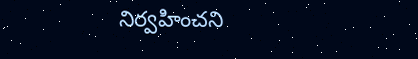నిర్వహించని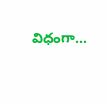విధంగా…